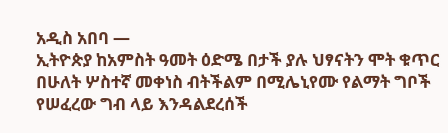አዲስ አበባ —
ኢትዮጵያ ከአምስት ዓመት ዕድሜ በታች ያሉ ህፃናትን ሞት ቁጥር በሁለት ሦስተኛ መቀነስ ብትችልም በሚሌኒየሙ የልማት ግቦች የሠፈረው ግብ ላይ እንዳልደረሰች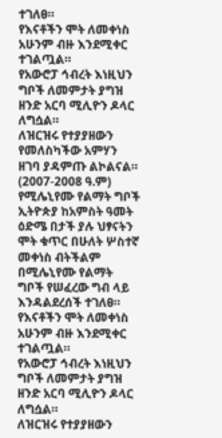ተገለፀ።
የእናቶችን ሞት ለመቀነስ አሁንም ብዙ እንደሚቀር ተገልጧል።
የአውሮፓ ኅብረት እነዚህን ግቦች ለመምታት ያግዝ ዘንድ አርባ ሚሊዮን ዶላር ለግሷል።
ለዝርዝሩ የተያያዘውን የመለስካችው አምሃን ዘገባ ያዳምጡ ልኮልናል።
(2007-2008 ዓ.ም)
የሚሌኒየሙ የልማት ግቦች
ኢትዮጵያ ከአምስት ዓመት ዕድሜ በታች ያሉ ህፃናትን ሞት ቁጥር በሁለት ሦስተኛ መቀነስ ብትችልም በሚሌኒየሙ የልማት ግቦች የሠፈረው ግብ ላይ እንዳልደረሰች ተገለፀ።
የእናቶችን ሞት ለመቀነስ አሁንም ብዙ እንደሚቀር ተገልጧል።
የአውሮፓ ኅብረት እነዚህን ግቦች ለመምታት ያግዝ ዘንድ አርባ ሚሊዮን ዶላር ለግሷል።
ለዝርዝሩ የተያያዘውን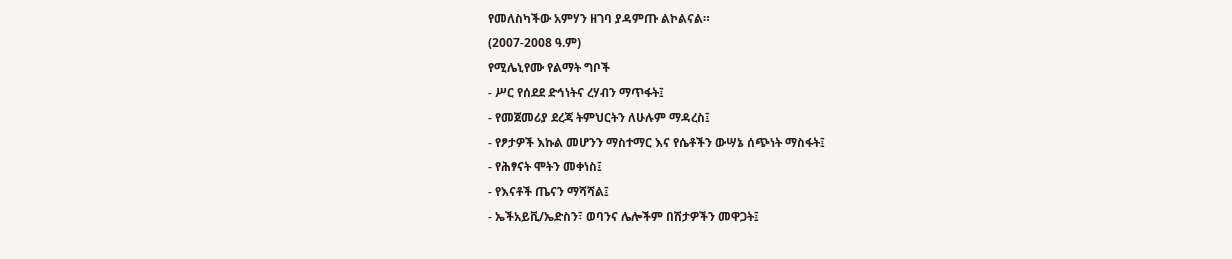የመለስካችው አምሃን ዘገባ ያዳምጡ ልኮልናል።
(2007-2008 ዓ.ም)
የሚሌኒየሙ የልማት ግቦች
- ሥር የሰደደ ድኅነትና ረሃብን ማጥፋት፤
- የመጀመሪያ ደረጃ ትምህርትን ለሁሉም ማዳረስ፤
- የፆታዎች እኩል መሆንን ማስተማር እና የሴቶችን ውሣኔ ሰጭነት ማስፋት፤
- የሕፃናት ሞትን መቀነስ፤
- የእናቶች ጤናን ማሻሻል፤
- ኤችአይቪ/ኤድስን፣ ወባንና ሌሎችም በሽታዎችን መዋጋት፤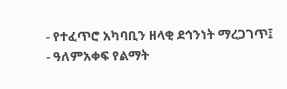- የተፈጥሮ አካባቢን ዘላቂ ደኅንነት ማረጋገጥ፤
- ዓለምአቀፍ የልማት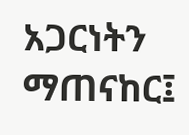አጋርነትን ማጠናከር፤